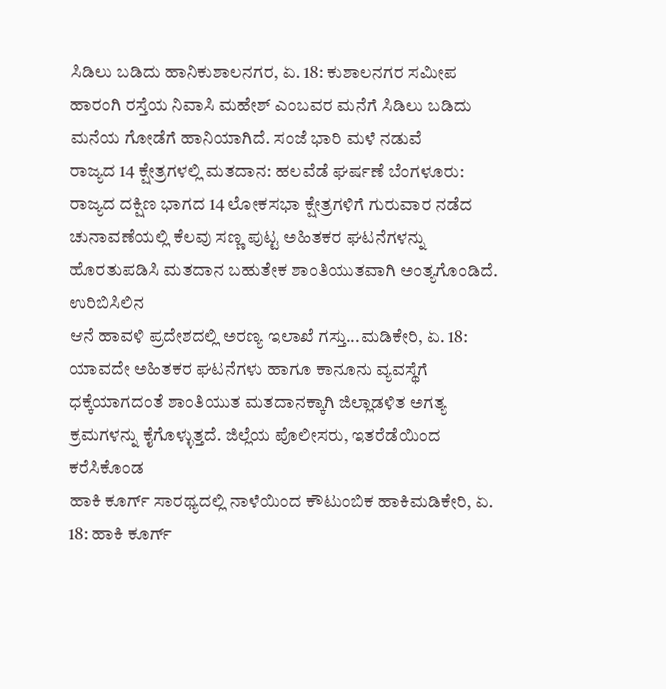ಸಿಡಿಲು ಬಡಿದು ಹಾನಿಕುಶಾಲನಗರ, ಏ. 18: ಕುಶಾಲನಗರ ಸಮೀಪ ಹಾರಂಗಿ ರಸ್ತೆಯ ನಿವಾಸಿ ಮಹೇಶ್ ಎಂಬವರ ಮನೆಗೆ ಸಿಡಿಲು ಬಡಿದು ಮನೆಯ ಗೋಡೆಗೆ ಹಾನಿಯಾಗಿದೆ. ಸಂಜೆ ಭಾರಿ ಮಳೆ ನಡುವೆ
ರಾಜ್ಯದ 14 ಕ್ಷೇತ್ರಗಳಲ್ಲಿ ಮತದಾನ: ಹಲವೆಡೆ ಘರ್ಷಣೆ ಬೆಂಗಳೂರು: ರಾಜ್ಯದ ದಕ್ಷಿಣ ಭಾಗದ 14 ಲೋಕಸಭಾ ಕ್ಷೇತ್ರಗಳಿಗೆ ಗುರುವಾರ ನಡೆದ ಚುನಾವಣೆಯಲ್ಲಿ ಕೆಲವು ಸಣ್ಣ ಪುಟ್ಟ ಅಹಿತಕರ ಘಟನೆಗಳನ್ನು ಹೊರತುಪಡಿಸಿ ಮತದಾನ ಬಹುತೇಕ ಶಾಂತಿಯುತವಾಗಿ ಅಂತ್ಯಗೊಂಡಿದೆ. ಉರಿಬಿಸಿಲಿನ
ಆನೆ ಹಾವಳಿ ಪ್ರದೇಶದಲ್ಲಿ ಅರಣ್ಯ ಇಲಾಖೆ ಗಸ್ತು...ಮಡಿಕೇರಿ, ಏ. 18: ಯಾವದೇ ಅಹಿತಕರ ಘಟನೆಗಳು ಹಾಗೂ ಕಾನೂನು ವ್ಯವಸ್ಥೆಗೆ ಧಕ್ಕೆಯಾಗದಂತೆ ಶಾಂತಿಯುತ ಮತದಾನಕ್ಕಾಗಿ ಜಿಲ್ಲಾಡಳಿತ ಅಗತ್ಯ ಕ್ರಮಗಳನ್ನು ಕೈಗೊಳ್ಳುತ್ತದೆ. ಜಿಲ್ಲೆಯ ಪೊಲೀಸರು, ಇತರೆಡೆಯಿಂದ ಕರೆಸಿಕೊಂಡ
ಹಾಕಿ ಕೂರ್ಗ್ ಸಾರಥ್ಯದಲ್ಲಿ ನಾಳೆಯಿಂದ ಕೌಟುಂಬಿಕ ಹಾಕಿಮಡಿಕೇರಿ, ಏ. 18: ಹಾಕಿ ಕೂರ್ಗ್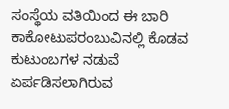ಸಂಸ್ಥೆಯ ವತಿಯಿಂದ ಈ ಬಾರಿ ಕಾಕೋಟುಪರಂಬುವಿನಲ್ಲಿ ಕೊಡವ ಕುಟುಂಬಗಳ ನಡುವೆ ಏರ್ಪಡಿಸಲಾಗಿರುವ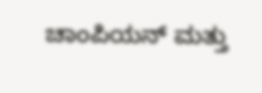ಚಾಂಪಿಯನ್ ಮತ್ತು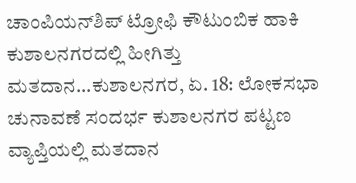ಚಾಂಪಿಯನ್‍ಶಿಪ್ ಟ್ರೋಫಿ ಕೌಟುಂಬಿಕ ಹಾಕಿ
ಕುಶಾಲನಗರದಲ್ಲಿ ಹೀಗಿತ್ತು ಮತದಾನ...ಕುಶಾಲನಗರ, ಏ. 18: ಲೋಕಸಭಾ ಚುನಾವಣೆ ಸಂದರ್ಭ ಕುಶಾಲನಗರ ಪಟ್ಟಣ ವ್ಯಾಪ್ತಿಯಲ್ಲಿ ಮತದಾನ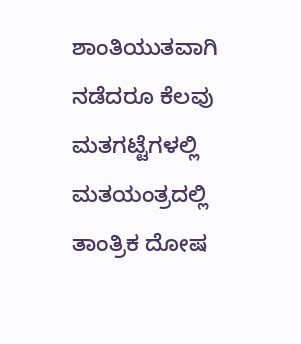ಶಾಂತಿಯುತವಾಗಿ ನಡೆದರೂ ಕೆಲವು ಮತಗಟ್ಟೆಗಳಲ್ಲಿ ಮತಯಂತ್ರದಲ್ಲಿ ತಾಂತ್ರಿಕ ದೋಷ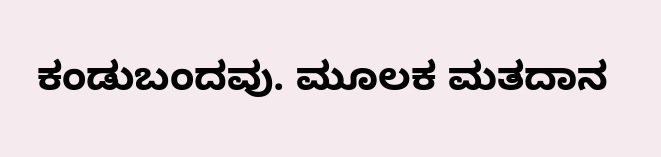ಕಂಡುಬಂದವು. ಮೂಲಕ ಮತದಾನ